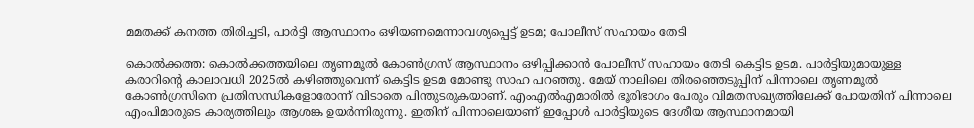മമതക്ക് കനത്ത തിരിച്ചടി, പാര്‍ട്ടി ആസ്ഥാനം ഒഴിയണമെന്നാവശ്യപ്പെട്ട് ഉടമ; പോലീസ് സഹായം തേടി

കൊല്‍ക്കത്ത: കൊല്‍ക്കത്തയിലെ തൃണമൂല്‍ കോണ്‍ഗ്രസ് ആസ്ഥാനം ഒഴിപ്പിക്കാന്‍ പോലീസ് സഹായം തേടി കെട്ടിട ഉടമ. പാര്‍ട്ടിയുമായുള്ള കരാറിന്റെ കാലാവധി 2025ല്‍ കഴിഞ്ഞുവെന്ന് കെട്ടിട ഉടമ മോണ്ടു സാഹ പറഞ്ഞു. മേയ് നാലിലെ തിരഞ്ഞെടുപ്പിന് പിന്നാലെ തൃണമൂല്‍ കോണ്‍ഗ്രസിനെ പ്രതിസന്ധികളോരോന്ന് വിടാതെ പിന്തുടരുകയാണ്. എംഎല്‍എമാരില്‍ ഭൂരിഭാഗം പേരും വിമതസഖ്യത്തിലേക്ക് പോയതിന് പിന്നാലെ എംപിമാരുടെ കാര്യത്തിലും ആശങ്ക ഉയര്‍ന്നിരുന്നു. ഇതിന് പിന്നാലെയാണ് ഇപ്പോള്‍ പാര്‍ട്ടിയുടെ ദേശീയ ആസ്ഥാനമായി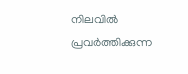നിലവില്‍ പ്രവര്‍ത്തിക്കുന്ന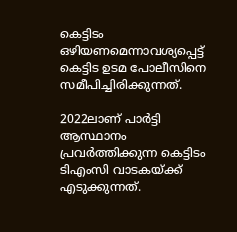കെട്ടിടം ഒഴിയണമെന്നാവശ്യപ്പെട്ട് കെട്ടിട ഉടമ പോലീസിനെ സമീപിച്ചിരിക്കുന്നത്.

2022ലാണ് പാര്‍ട്ടി ആസ്ഥാനം പ്രവര്‍ത്തിക്കുന്ന കെട്ടിടം ടിഎംസി വാടകയ്ക്ക് എടുക്കുന്നത്.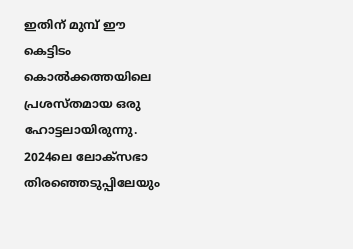ഇതിന് മുമ്പ് ഈ കെട്ടിടം കൊല്‍ക്കത്തയിലെ പ്രശസ്തമായ ഒരു ഹോട്ടലായിരുന്നു. 2024ലെ ലോക്‌സഭാ തിരഞ്ഞെടുപ്പിലേയും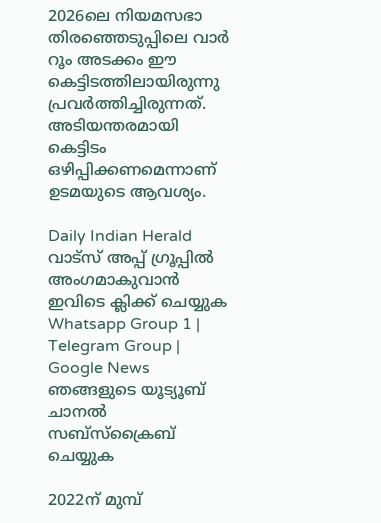2026ലെ നിയമസഭാ തിരഞ്ഞെടുപ്പിലെ വാര്‍ റൂം അടക്കം ഈ കെട്ടിടത്തിലായിരുന്നു പ്രവര്‍ത്തിച്ചിരുന്നത്. അടിയന്തരമായി കെട്ടിടം ഒഴിപ്പിക്കണമെന്നാണ് ഉടമയുടെ ആവശ്യം.

Daily Indian Herald വാട്സ് അപ്പ് ഗ്രൂപ്പിൽ അംഗമാകുവാൻ ഇവിടെ ക്ലിക്ക് ചെയ്യുക Whatsapp Group 1 | Telegram Group | Google News ഞങ്ങളുടെ യൂട്യൂബ് ചാനൽ സബ്സ്ക്രൈബ് ചെയ്യുക

2022ന് മുമ്പ്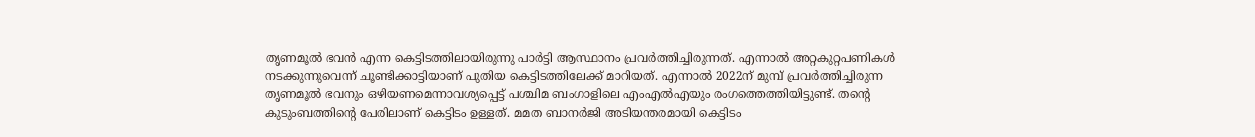തൃണമൂല്‍ ഭവന്‍ എന്ന കെട്ടിടത്തിലായിരുന്നു പാര്‍ട്ടി ആസ്ഥാനം പ്രവര്‍ത്തിച്ചിരുന്നത്. എന്നാല്‍ അറ്റകുറ്റപണികള്‍ നടക്കുന്നുവെന്ന് ചൂണ്ടിക്കാട്ടിയാണ് പുതിയ കെട്ടിടത്തിലേക്ക് മാറിയത്. എന്നാല്‍ 2022ന് മുമ്പ് പ്രവര്‍ത്തിച്ചിരുന്ന തൃണമൂല്‍ ഭവനും ഒഴിയണമെന്നാവശ്യപ്പെട്ട് പശ്ചിമ ബംഗാളിലെ എംഎല്‍എയും രംഗത്തെത്തിയിട്ടുണ്ട്. തന്റെ കുടുംബത്തിന്റെ പേരിലാണ് കെട്ടിടം ഉള്ളത്. മമത ബാനര്‍ജി അടിയന്തരമായി കെട്ടിടം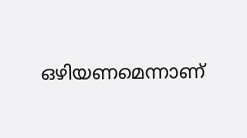ഒഴിയണമെന്നാണ്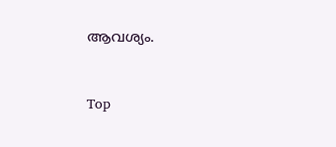ആവശ്യം.



Top